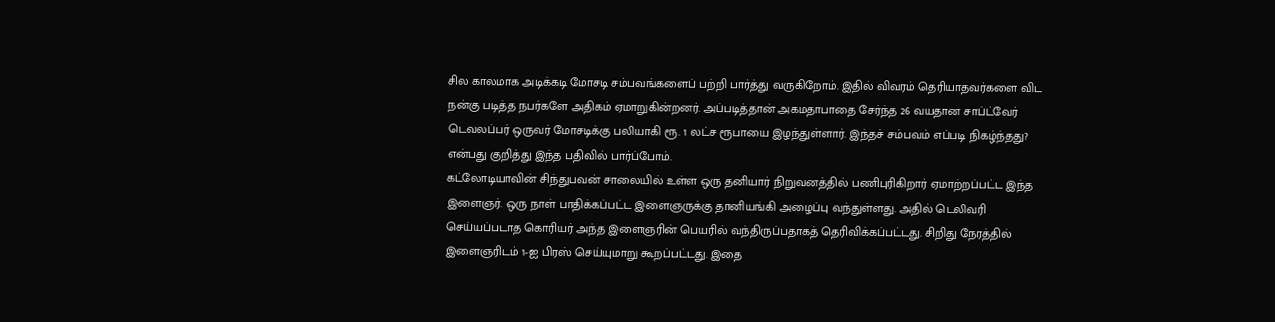சில காலமாக அடிக்கடி மோசடி சம்பவங்களைப் பற்றி பார்த்து வருகிறோம். இதில் விவரம் தெரியாதவர்களை விட நன்கு படித்த நபர்களே அதிகம் ஏமாறுகின்றனர். அப்படித்தான் அகமதாபாதை சேர்ந்த 26 வயதான சாப்ட்வேர் டெவலப்பர் ஒருவர் மோசடிக்கு பலியாகி ரூ. 1 லட்ச ரூபாயை இழந்துள்ளார். இந்தச் சம்பவம் எப்படி நிகழ்ந்தது? என்பது குறித்து இந்த பதிவில் பார்ப்போம்.
கட்லோடியாவின் சிந்துபவன் சாலையில் உள்ள ஒரு தனியார் நிறுவனத்தில் பணிபுரிகிறார் ஏமாற்றப்பட்ட இந்த இளைஞர். ஒரு நாள் பாதிக்கப்பட்ட இளைஞருக்கு தானியங்கி அழைப்பு வந்துள்ளது. அதில் டெலிவரி செய்யப்படாத கொரியர் அந்த இளைஞரின் பெயரில் வந்திருப்பதாகத் தெரிவிக்கப்பட்டது. சிறிது நேரத்தில் இளைஞரிடம் 1-ஐ பிரஸ் செய்யுமாறு கூறப்பட்டது. இதை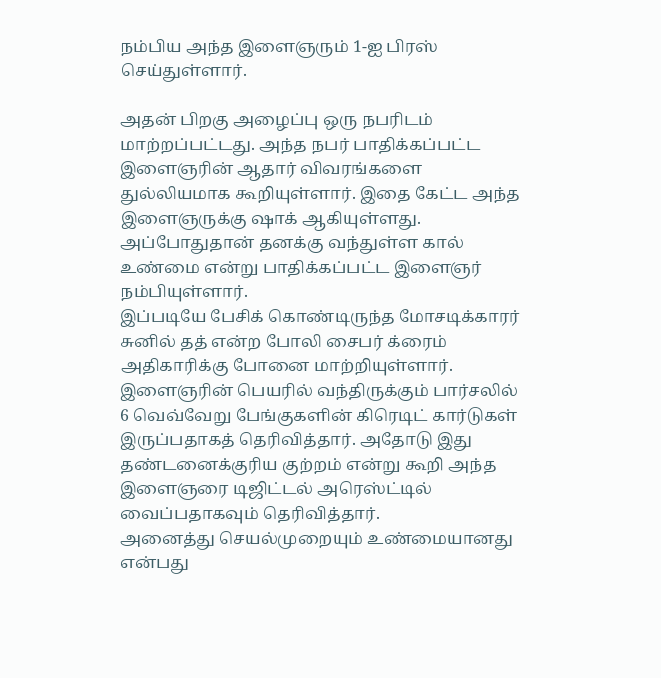நம்பிய அந்த இளைஞரும் 1-ஐ பிரஸ் செய்துள்ளார்.

அதன் பிறகு அழைப்பு ஒரு நபரிடம் மாற்றப்பட்டது. அந்த நபர் பாதிக்கப்பட்ட இளைஞரின் ஆதார் விவரங்களை துல்லியமாக கூறியுள்ளார். இதை கேட்ட அந்த இளைஞருக்கு ஷாக் ஆகியுள்ளது. அப்போதுதான் தனக்கு வந்துள்ள கால் உண்மை என்று பாதிக்கப்பட்ட இளைஞர் நம்பியுள்ளார்.
இப்படியே பேசிக் கொண்டிருந்த மோசடிக்காரர் சுனில் தத் என்ற போலி சைபர் க்ரைம் அதிகாரிக்கு போனை மாற்றியுள்ளார். இளைஞரின் பெயரில் வந்திருக்கும் பார்சலில் 6 வெவ்வேறு பேங்குகளின் கிரெடிட் கார்டுகள் இருப்பதாகத் தெரிவித்தார். அதோடு இது தண்டனைக்குரிய குற்றம் என்று கூறி அந்த இளைஞரை டிஜிட்டல் அரெஸ்ட்டில் வைப்பதாகவும் தெரிவித்தார்.
அனைத்து செயல்முறையும் உண்மையானது என்பது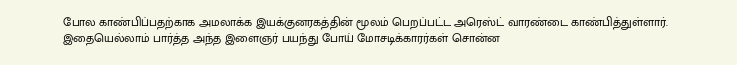போல காண்பிப்பதற்காக அமலாக்க இயக்குனரகத்தின் மூலம் பெறப்பட்ட அரெஸ்ட் வாரண்டை காண்பித்துள்ளார். இதையெல்லாம் பார்த்த அந்த இளைஞர் பயந்து போய் மோசடிக்காரர்கள் சொன்ன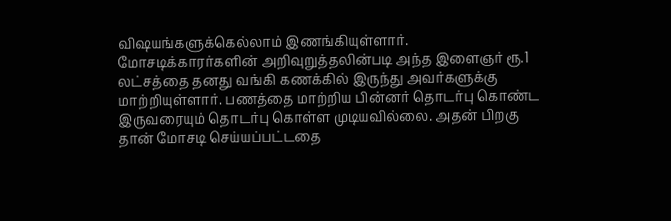விஷயங்களுக்கெல்லாம் இணங்கியுள்ளார்.
மோசடிக்காரர்களின் அறிவுறுத்தலின்படி அந்த இளைஞர் ரூ.1 லட்சத்தை தனது வங்கி கணக்கில் இருந்து அவர்களுக்கு மாற்றியுள்ளார். பணத்தை மாற்றிய பின்னர் தொடர்பு கொண்ட இருவரையும் தொடர்பு கொள்ள முடியவில்லை. அதன் பிறகு தான் மோசடி செய்யப்பட்டதை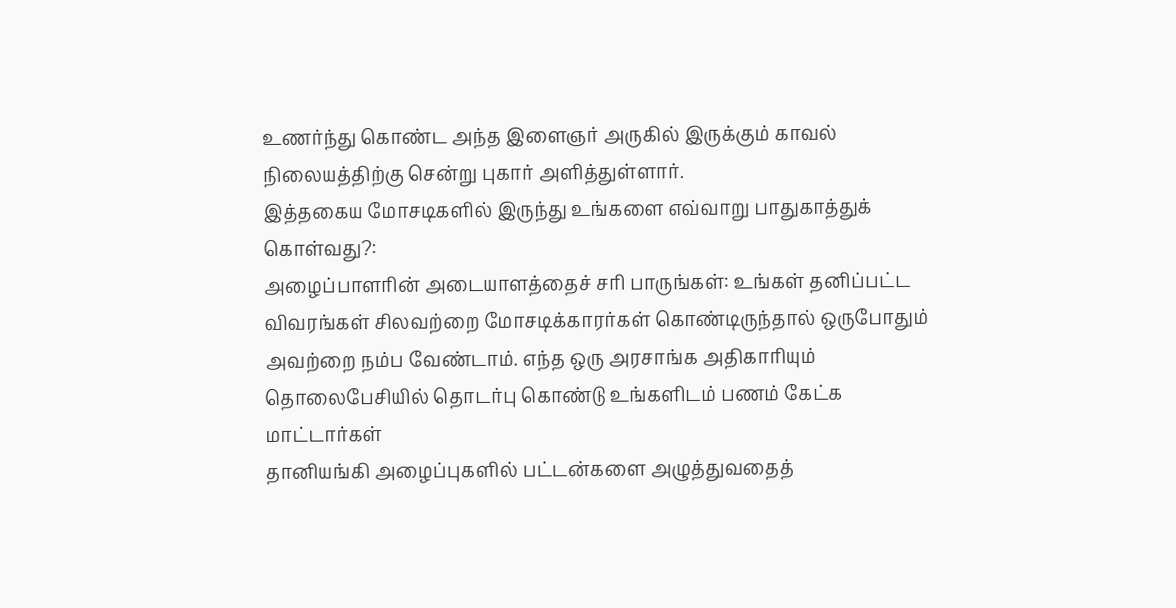உணர்ந்து கொண்ட அந்த இளைஞர் அருகில் இருக்கும் காவல் நிலையத்திற்கு சென்று புகார் அளித்துள்ளார்.
இத்தகைய மோசடிகளில் இருந்து உங்களை எவ்வாறு பாதுகாத்துக் கொள்வது?:
அழைப்பாளரின் அடையாளத்தைச் சரி பாருங்கள்: உங்கள் தனிப்பட்ட விவரங்கள் சிலவற்றை மோசடிக்காரர்கள் கொண்டிருந்தால் ஒருபோதும் அவற்றை நம்ப வேண்டாம். எந்த ஒரு அரசாங்க அதிகாரியும் தொலைபேசியில் தொடர்பு கொண்டு உங்களிடம் பணம் கேட்க மாட்டார்கள்
தானியங்கி அழைப்புகளில் பட்டன்களை அழுத்துவதைத்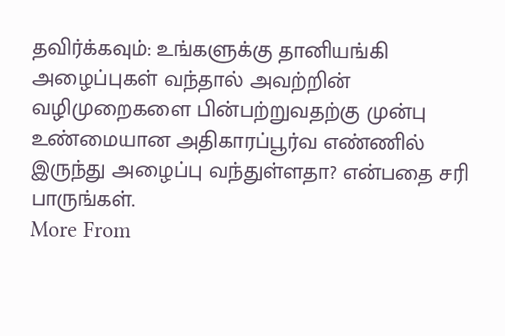தவிர்க்கவும்: உங்களுக்கு தானியங்கி அழைப்புகள் வந்தால் அவற்றின் வழிமுறைகளை பின்பற்றுவதற்கு முன்பு உண்மையான அதிகாரப்பூர்வ எண்ணில் இருந்து அழைப்பு வந்துள்ளதா? என்பதை சரி பாருங்கள்.
More From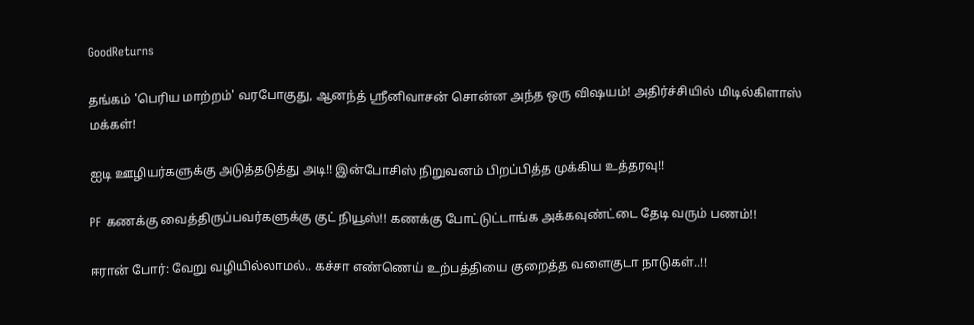GoodReturns

தங்கம் 'பெரிய மாற்றம்' வரபோகுது, ஆனந்த் ஸ்ரீனிவாசன் சொன்ன அந்த ஒரு விஷயம்! அதிர்ச்சியில் மிடில்கிளாஸ் மக்கள்!

ஐடி ஊழியர்களுக்கு அடுத்தடுத்து அடி!! இன்போசிஸ் நிறுவனம் பிறப்பித்த முக்கிய உத்தரவு!!

PF கணக்கு வைத்திருப்பவர்களுக்கு குட் நியூஸ்!! கணக்கு போட்டுட்டாங்க அக்கவுண்ட்டை தேடி வரும் பணம்!!

ஈரான் போர்: வேறு வழியில்லாமல்.. கச்சா எண்ணெய் உற்பத்தியை குறைத்த வளைகுடா நாடுகள்..!!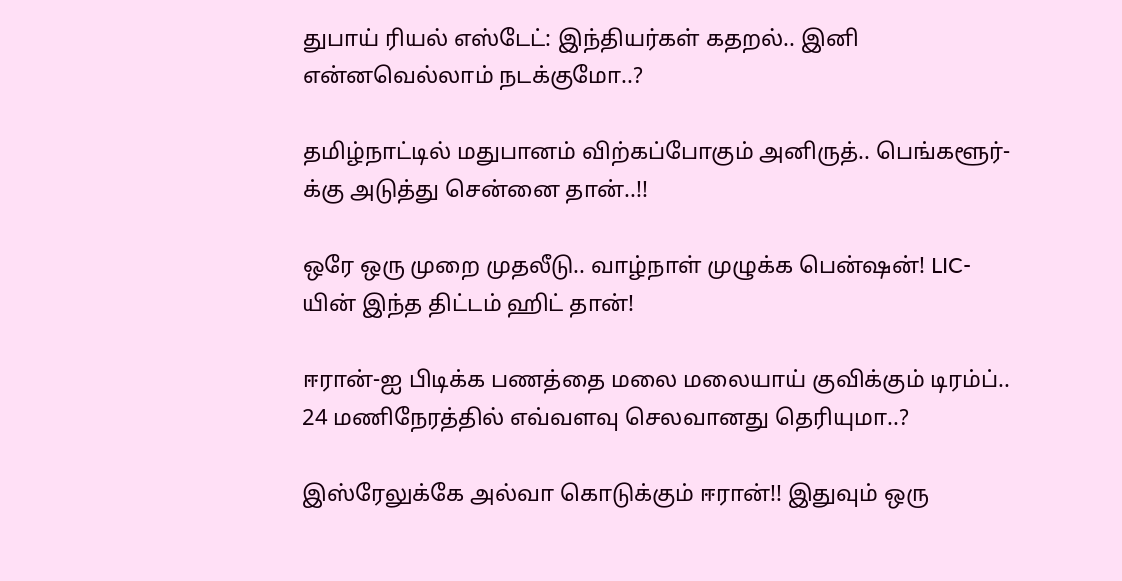துபாய் ரியல் எஸ்டேட்: இந்தியர்கள் கதறல்.. இனி என்னவெல்லாம் நடக்குமோ..?

தமிழ்நாட்டில் மதுபானம் விற்கப்போகும் அனிருத்.. பெங்களூர்-க்கு அடுத்து சென்னை தான்..!!

ஒரே ஒரு முறை முதலீடு.. வாழ்நாள் முழுக்க பென்ஷன்! LIC-யின் இந்த திட்டம் ஹிட் தான்!

ஈரான்-ஐ பிடிக்க பணத்தை மலை மலையாய் குவிக்கும் டிரம்ப்.. 24 மணிநேரத்தில் எவ்வளவு செலவானது தெரியுமா..?

இஸ்ரேலுக்கே அல்வா கொடுக்கும் ஈரான்!! இதுவும் ஒரு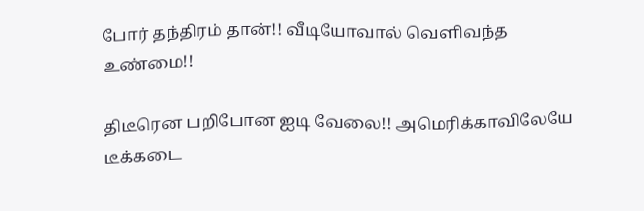போர் தந்திரம் தான்!! வீடியோவால் வெளிவந்த உண்மை!!

திடீரென பறிபோன ஐடி வேலை!! அமெரிக்காவிலேயே டீக்கடை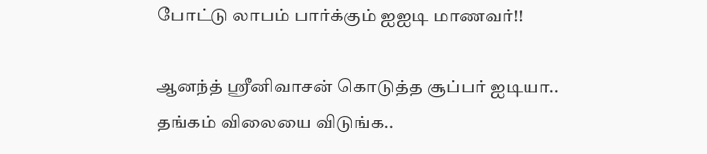போட்டு லாபம் பார்க்கும் ஐஐடி மாணவர்!!

ஆனந்த் ஸ்ரீனிவாசன் கொடுத்த சூப்பர் ஐடியா.. தங்கம் விலையை விடுங்க..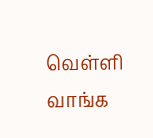வெள்ளி வாங்க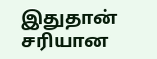இதுதான் சரியான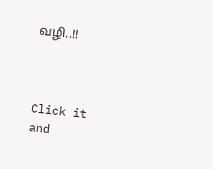வழி..!!



Click it and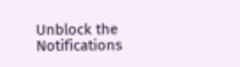Unblock the Notifications